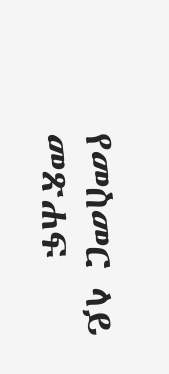የመስመር ላይ መጽሐፍ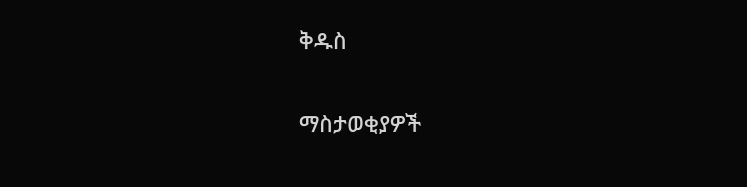ቅዱስ

ማስታወቂያዎች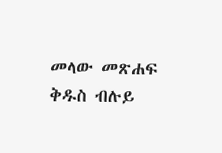መላው መጽሐፍ ቅዱስ ብሉይ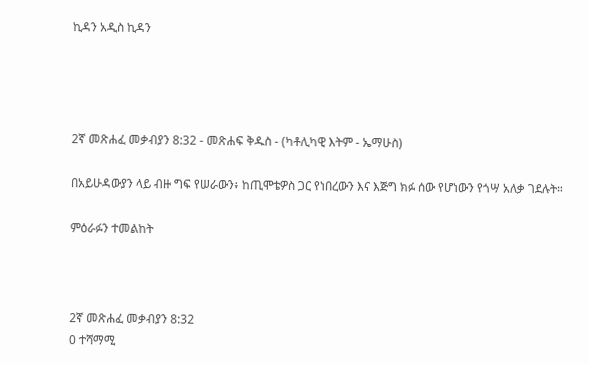ኪዳን አዲስ ኪዳን




2ኛ መጽሐፈ መቃብያን 8:32 - መጽሐፍ ቅዱስ - (ካቶሊካዊ እትም - ኤማሁስ)

በአይሁዳውያን ላይ ብዙ ግፍ የሠራውን፥ ከጢሞቴዎስ ጋር የነበረውን እና እጅግ ክፉ ሰው የሆነውን የጎሣ አለቃ ገደሉት።

ምዕራፉን ተመልከት



2ኛ መጽሐፈ መቃብያን 8:32
0 ተሻማሚ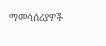ማመሳሰሪያዎች